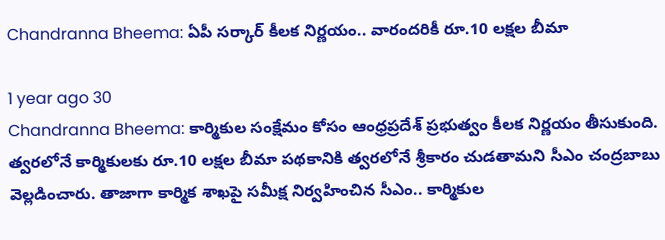Chandranna Bheema: ఏపీ సర్కార్ కీలక నిర్ణయం.. వారందరికీ రూ.10 లక్షల బీమా

1 year ago 30
Chandranna Bheema: కార్మికుల సంక్షేమం కోసం ఆంధ్రప్రదేశ్ ప్రభుత్వం కీలక నిర్ణయం తీసుకుంది. త్వరలోనే కార్మికులకు రూ.10 లక్షల బీమా పథకానికి త్వరలోనే శ్రీకారం చుడతామని సీఎం చంద్రబాబు వెల్లడించారు. తాజాగా కార్మిక శాఖపై సమీక్ష నిర్వహించిన సీఎం.. కార్మికుల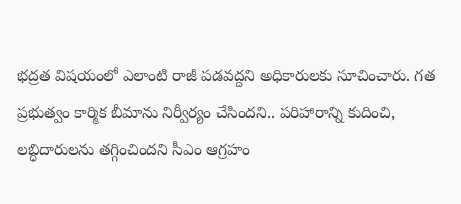భద్రత విషయంలో ఎలాంటి రాజీ పడవద్దని అధికారులకు సూచించారు. గత ప్రభుత్వం కార్మిక బీమాను నిర్వీర్యం చేసిందని.. పరిహారాన్ని కుదించి, లబ్ధిదారులను తగ్గించిందని సీఎం ఆగ్రహం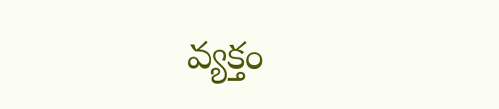వ్యక్తం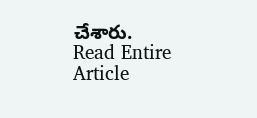చేశారు.
Read Entire Article